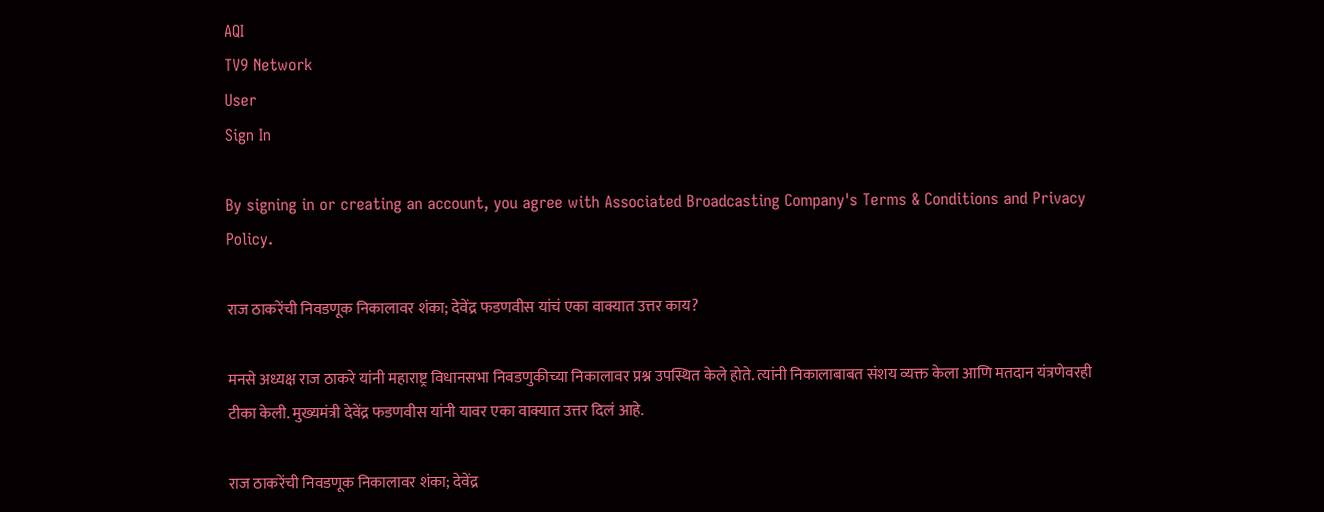AQI
TV9 Network
User
Sign In

By signing in or creating an account, you agree with Associated Broadcasting Company's Terms & Conditions and Privacy Policy.

राज ठाकरेंची निवडणूक निकालावर शंका; देवेंद्र फडणवीस यांचं एका वाक्यात उत्तर काय?

मनसे अध्यक्ष राज ठाकरे यांनी महाराष्ट्र विधानसभा निवडणुकीच्या निकालावर प्रश्न उपस्थित केले होते. त्यांनी निकालाबाबत संशय व्यक्त केला आणि मतदान यंत्रणेवरही टीका केली. मुख्यमंत्री देवेंद्र फडणवीस यांनी यावर एका वाक्यात उत्तर दिलं आहे.

राज ठाकरेंची निवडणूक निकालावर शंका; देवेंद्र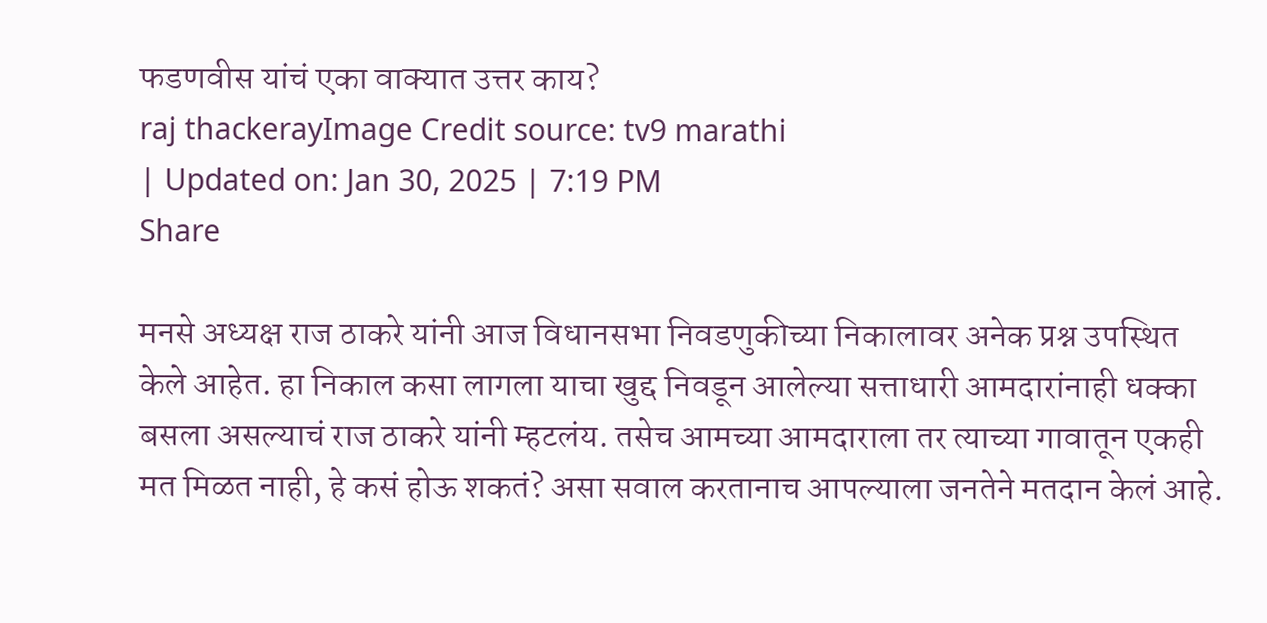फडणवीस यांचं एका वाक्यात उत्तर काय?
raj thackerayImage Credit source: tv9 marathi
| Updated on: Jan 30, 2025 | 7:19 PM
Share

मनसे अध्यक्ष राज ठाकरे यांनी आज विधानसभा निवडणुकीच्या निकालावर अनेक प्रश्न उपस्थित केले आहेत. हा निकाल कसा लागला याचा खुद्द निवडून आलेल्या सत्ताधारी आमदारांनाही धक्का बसला असल्याचं राज ठाकरे यांनी म्हटलंय. तसेच आमच्या आमदाराला तर त्याच्या गावातून एकही मत मिळत नाही, हे कसं होऊ शकतं? असा सवाल करतानाच आपल्याला जनतेने मतदान केलं आहे.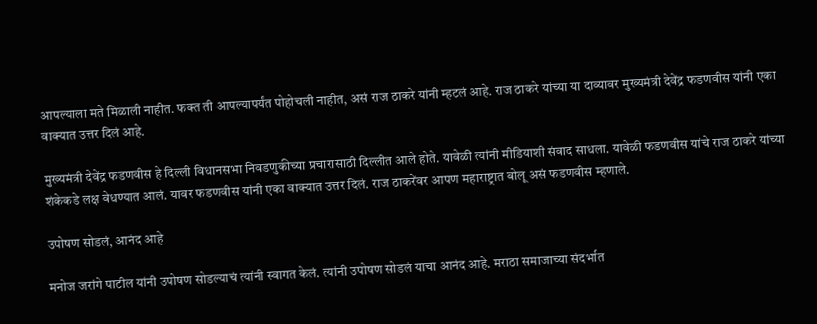आपल्याला मते मिळाली नाहीत. फक्त ती आपल्यापर्यंत पोहोचली नाहीत, असं राज ठाकरे यांनी म्हटलं आहे. राज ठाकरे यांच्या या दाव्यावर मुख्यमंत्री देवेंद्र फडणवीस यांनी एका वाक्यात उत्तर दिलं आहे.

मुख्यमंत्री देवेंद्र फडणवीस हे दिल्ली विधानसभा निवडणुकीच्या प्रचारासाठी दिल्लीत आले होते. यावेळी त्यांनी मीडियाशी संवाद साधला. यावेळी फडणवीस यांचे राज ठाकरे यांच्या शंकेकडे लक्ष वेधण्यात आलं. यावर फडणवीस यांनी एका वाक्यात उत्तर दिलं. राज ठाकरेंवर आपण महाराष्ट्रात बोलू असं फडणवीस म्हणाले.

उपोषण सोडलं, आनंद आहे

मनोज जरांगे पाटील यांनी उपोषण सोडल्याचं त्यांनी स्वागत केलं. त्यांनी उपोषण सोडलं याचा आनंद आहे. मराठा समाजाच्या संदर्भात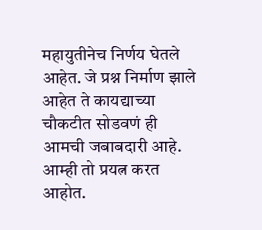महायुतीनेच निर्णय घेतले आहेत. जे प्रश्न निर्माण झाले आहेत ते कायद्याच्या चौकटीत सोडवणं ही आमची जबाबदारी आहे. आम्ही तो प्रयत्न करत आहोत.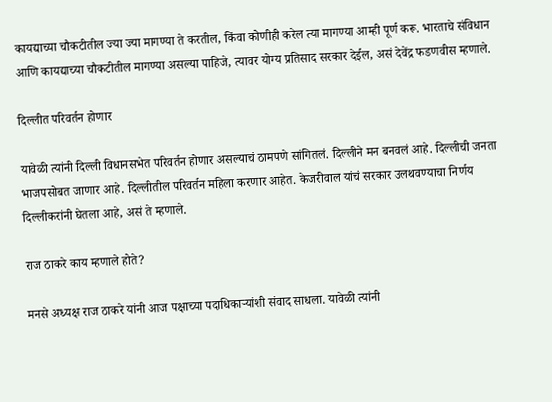कायद्याच्या चौकटीतील ज्या ज्या मागण्या ते करतील, किंवा कोणीही करेल त्या मागण्या आम्ही पूर्ण करू. भारताचे संविधान आणि कायद्याच्या चौकटीतील मागण्या असल्या पाहिजे, त्यावर योग्य प्रतिसाद सरकार देईल, असं देवेंद्र फडणवीस म्हणाले.

दिल्लीत परिवर्तन होणार

यावेळी त्यांनी दिल्ली विधानसभेत परिवर्तन होणार असल्याचं ठामपणे सांगितलं. दिल्लीने मन बनवलं आहे. दिल्लीची जनता भाजपसोबत जाणार आहे. दिल्लीतील परिवर्तन महिला करणार आहेत. केजरीवाल यांचं सरकार उलथवण्याचा निर्णय दिल्लीकरांनी घेतला आहे, असं ते म्हणाले.

राज ठाकरे काय म्हणाले होते?

मनसे अध्यक्ष राज ठाकरे यांनी आज पक्षाच्या पदाधिकाऱ्यांशी संवाद साधला. यावेळी त्यांनी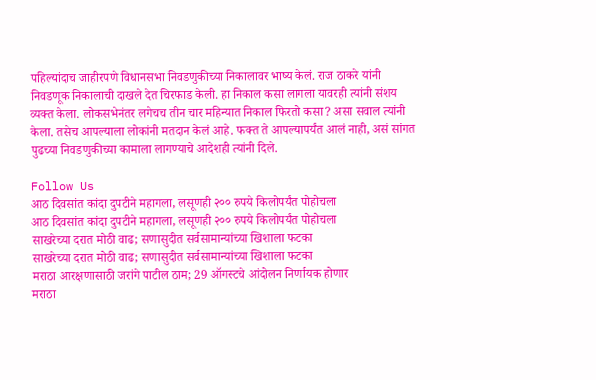पहिल्यांदाच जाहीरपणे विधानसभा निवडणुकीच्या निकालावर भाष्य केलं. राज ठाकरे यांनी निवडणूक निकालाची दाखले देत चिरफाड केली. हा निकाल कसा लागला यावरही त्यांनी संशय व्यक्त केला. लोकसभेनंतर लगेचच तीन चार महिन्यात निकाल फिरतो कसा? असा सवाल त्यांनी केला. तसेच आपल्याला लोकांनी मतदान केलं आहे. फक्त ते आपल्यापर्यंत आलं नाही, असं सांगत पुढच्या निवडणुकीच्या कामाला लागण्याचे आदेशही त्यांनी दिले.

Follow Us
आठ दिवसांत कांदा दुपटीने महागला, लसूणही २०० रुपये किलोपर्यंत पोहोचला
आठ दिवसांत कांदा दुपटीने महागला, लसूणही २०० रुपये किलोपर्यंत पोहोचला
साखरेच्या दरात मोठी वाढ; सणासुदीत सर्वसामान्यांच्या खिशाला फटका
साखरेच्या दरात मोठी वाढ; सणासुदीत सर्वसामान्यांच्या खिशाला फटका
मराठा आरक्षणासाठी जरांगे पाटील ठाम; 29 ऑगस्टचे आंदोलन निर्णायक होणार
मराठा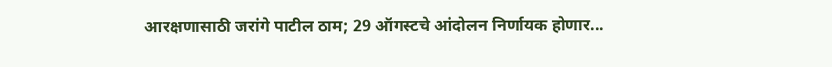आरक्षणासाठी जरांगे पाटील ठाम; 29 ऑगस्टचे आंदोलन निर्णायक होणार...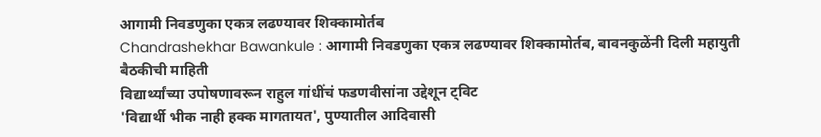आगामी निवडणुका एकत्र लढण्यावर शिक्कामोर्तब
Chandrashekhar Bawankule : आगामी निवडणुका एकत्र लढण्यावर शिक्कामोर्तब, बावनकुळेंनी दिली महायुती बैठकीची माहिती
विद्यार्थ्यांच्या उपोषणावरून राहुल गांधींचं फडणवीसांना उद्देशून ट्विट
'विद्यार्थी भीक नाही हक्क मागतायत', पुण्यातील आदिवासी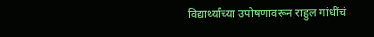विद्यार्थ्यांच्या उपोषणावरून राहुल गांधींचं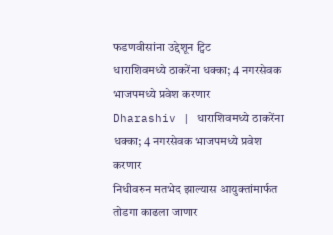फडणवीसांना उद्देशून ट्विट
धाराशिवमध्ये ठाकरेंना धक्का; 4 नगरसेवक भाजपमध्ये प्रवेश करणार
Dharashiv | धाराशिवमध्ये ठाकरेंना धक्का; 4 नगरसेवक भाजपमध्ये प्रवेश करणार
निधीवरुन मतभेद झाल्यास आयुक्तांमार्फत तोडगा काढला जाणार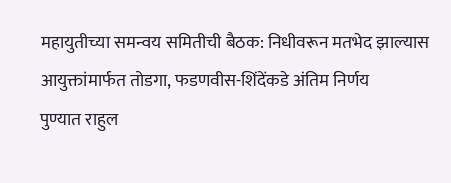महायुतीच्या समन्वय समितीची बैठक: निधीवरून मतभेद झाल्यास आयुक्तांमार्फत तोडगा, फडणवीस-शिंदेंकडे अंतिम निर्णय
पुण्यात राहुल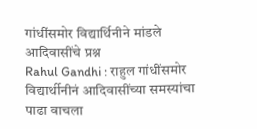गांधींसमोर विद्यार्थिनीने मांडले आदिवासींचे प्रश्न
Rahul Gandhi : राहुल गांधींसमोर विद्यार्थीनीनं आदिवासींच्या समस्यांचा पाढा वाचला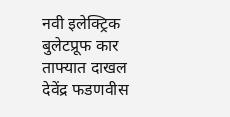नवी इलेक्ट्रिक बुलेटप्रूफ कार ताफ्यात दाखल
देवेंद्र फडणवीस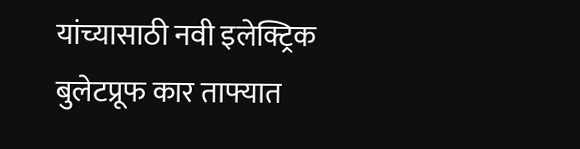यांच्यासाठी नवी इलेक्ट्रिक बुलेटप्रूफ कार ताफ्यात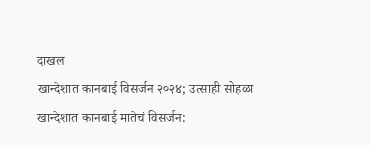दाखल
खान्देशात कानबाई विसर्जन २०२४; उत्साही सोहळा
खान्देशात कानबाई मातेचं विसर्जन: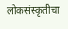लोकसंस्कृतीचा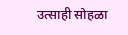उत्साही सोहळा